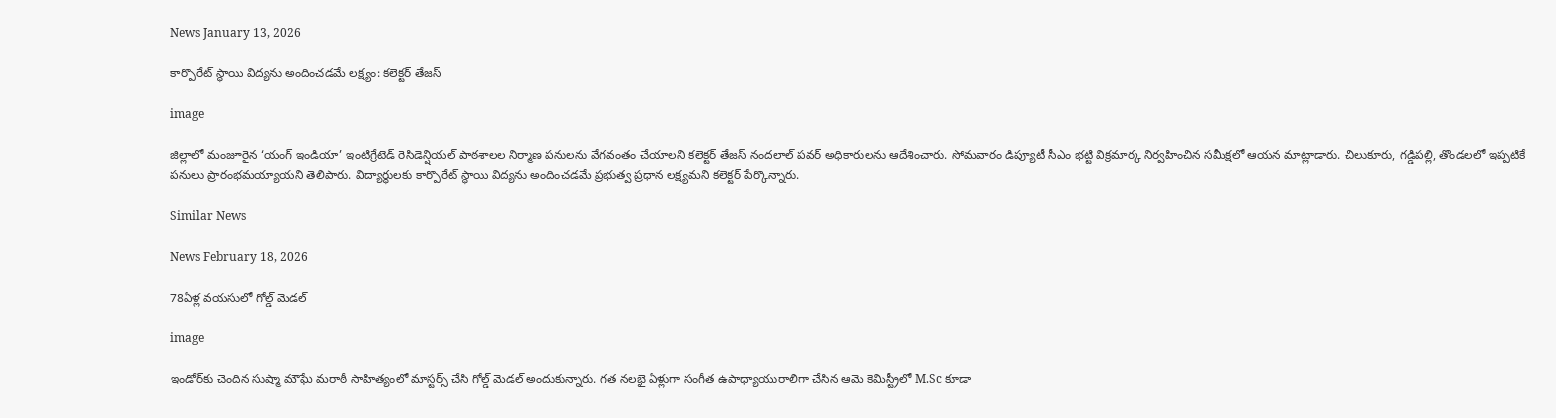News January 13, 2026

కార్పొరేట్ స్థాయి విద్యను అందించడమే లక్ష్యం: కలెక్టర్ తేజస్

image

జిల్లాలో మంజూరైన ‘యంగ్ ఇండియా’ ఇంటిగ్రేటెడ్ రెసిడెన్షియల్ పాఠశాలల నిర్మాణ పనులను వేగవంతం చేయాలని కలెక్టర్ తేజస్ నందలాల్ పవర్ అధికారులను ఆదేశించారు. సోమవారం డిప్యూటీ సీఎం భట్టి విక్రమార్క నిర్వహించిన సమీక్షలో ఆయన మాట్లాడారు. చిలుకూరు, గడ్డిపల్లి, తొండలలో ఇప్పటికే పనులు ప్రారంభమయ్యాయని తెలిపారు. విద్యార్థులకు కార్పొరేట్ స్థాయి విద్యను అందించడమే ప్రభుత్వ ప్రధాన లక్ష్యమని కలెక్టర్ పేర్కొన్నారు.

Similar News

News February 18, 2026

78ఏళ్ల వయసులో గోల్డ్ మెడల్

image

ఇండోర్‌కు చెందిన సుష్మా మౌఘే మరాఠీ సాహిత్యంలో మాస్టర్స్ చేసి గోల్డ్ మెడల్ అందుకున్నారు. గత నలభై ఏళ్లుగా సంగీత ఉపాధ్యాయురాలిగా చేసిన ఆమె కెమిస్ట్రీలో M.Sc కూడా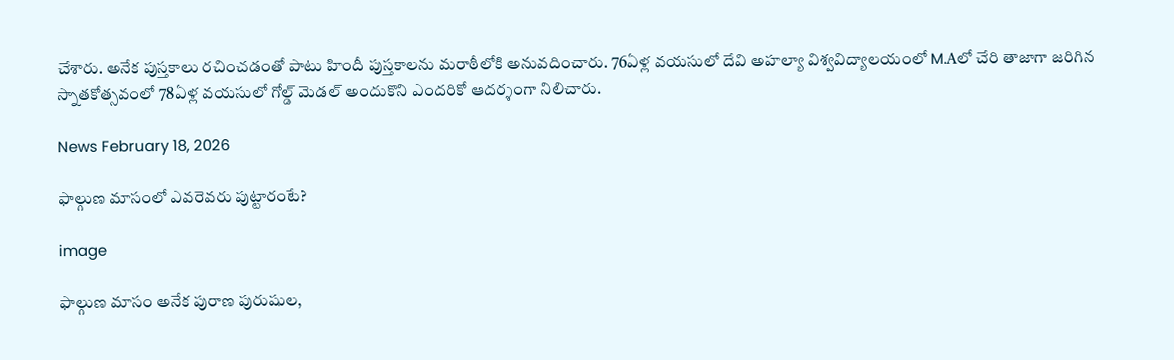చేశారు. అనేక పుస్తకాలు రచించడంతో పాటు హిందీ పుస్తకాలను మరాఠీలోకి అనువదించారు. 76ఏళ్ల వయసులో దేవి అహల్యా విశ్వవిద్యాలయంలో M.Aలో చేరి తాజాగా జరిగిన స్నాతకోత్సవంలో 78ఏళ్ల వయసులో గోల్డ్ మెడల్ అందుకొని ఎందరికో ఆదర్శంగా నిలిచారు.

News February 18, 2026

ఫాల్గుణ మాసంలో ఎవరెవరు పుట్టారంటే?

image

ఫాల్గుణ మాసం అనేక పురాణ పురుషుల,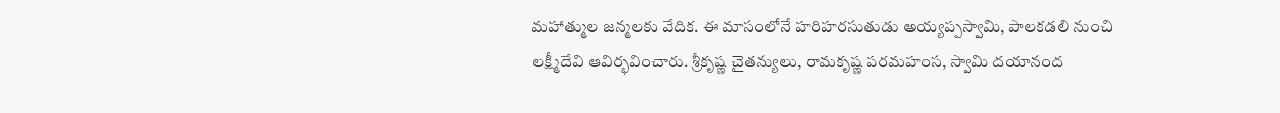మహాత్ముల జన్మలకు వేదిక. ఈ మాసంలోనే హరిహరసుతుడు అయ్యప్పస్వామి, పాలకడలి నుంచి లక్ష్మీదేవి ఆవిర్భవించారు. శ్రీకృష్ణ చైతన్యులు, రామకృష్ణ పరమహంస, స్వామి దయానంద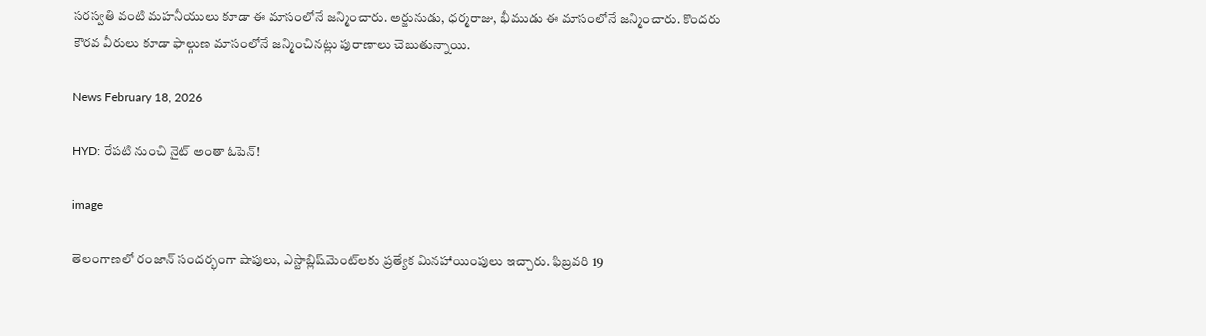సరస్వతి వంటి మహనీయులు కూడా ఈ మాసంలోనే జన్మించారు. అర్జునుడు, ధర్మరాజు, భీముడు ఈ మాసంలోనే జన్మించారు. కొందరు కౌరవ వీరులు కూడా ఫాల్గుణ మాసంలోనే జన్మించినట్లు పురాణాలు చెబుతున్నాయి.

News February 18, 2026

HYD: రేపటి నుంచి నైట్ అంతా ఓపెన్!

image

తెలంగాణలో రంజాన్ సందర్భంగా షాపులు, ఎస్టాబ్లిష్‌మెంట్‌లకు ప్రత్యేక మినహాయింపులు ఇచ్చారు. ఫిబ్రవరి 19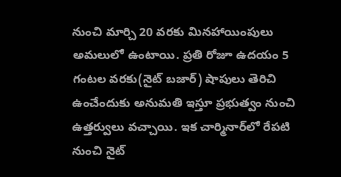నుంచి మార్చి 20 వరకు మినహాయింపులు అమలులో ఉంటాయి. ప్రతి రోజూ ఉదయం 5 గంటల వరకు(నైట్ బజార్) షాపులు తెరిచి ఉంచేందుకు అనుమతి ఇస్తూ ప్రభుత్వం నుంచి ఉత్తర్వులు వచ్చాయి. ఇక చార్మినార్‌లో రేపటి నుంచి నైట్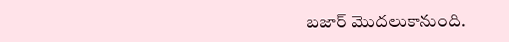బజార్‌ మొదలుకానుంది.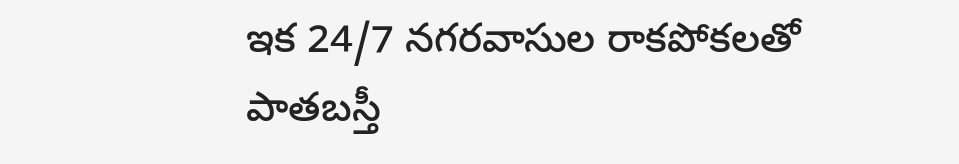ఇక 24/7 నగరవాసుల రాకపోకలతో పాతబస్తీ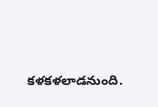కళకళలాడనుంది.